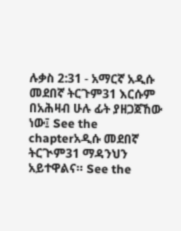ሉቃስ 2:31 - አማርኛ አዲሱ መደበኛ ትርጉም31 እርሱም በአሕዛብ ሁሉ ፊት ያዘጋጀኸው ነው፤ See the chapterአዲሱ መደበኛ ትርጒም31 ማዳንህን አይተዋልና። See the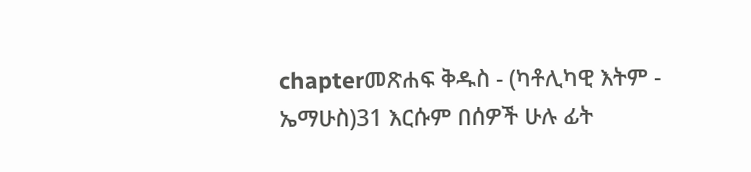chapterመጽሐፍ ቅዱስ - (ካቶሊካዊ እትም - ኤማሁስ)31 እርሱም በሰዎች ሁሉ ፊት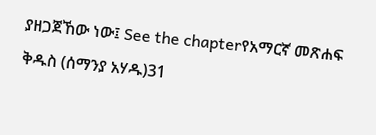ያዘጋጀኸው ነው፤ See the chapterየአማርኛ መጽሐፍ ቅዱስ (ሰማንያ አሃዱ)31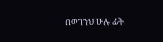በወገንህ ሁሉ ፊት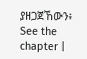ያዘጋጀኸውን፥ See the chapter |